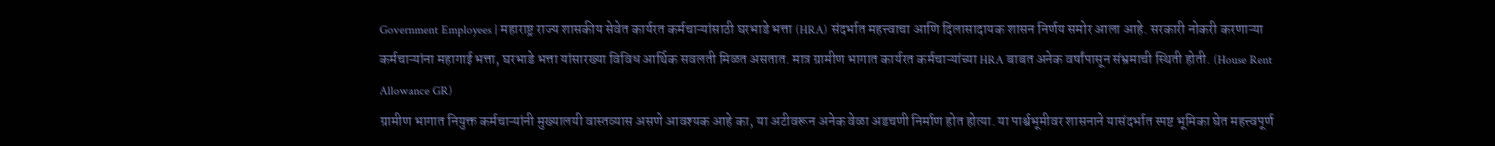Government Employees | महाराष्ट्र राज्य शासकीय सेवेत कार्यरत कर्मचाऱ्यांसाठी घरभाडे भत्ता (HRA) संदर्भात महत्त्वाचा आणि दिलासादायक शासन निर्णय समोर आला आहे. सरकारी नोकरी करणाऱ्या कर्मचाऱ्यांना महागाई भत्ता, घरभाडे भत्ता यांसारख्या विविध आर्थिक सवलती मिळत असतात. मात्र ग्रामीण भागात कार्यरत कर्मचाऱ्यांच्या HRA बाबत अनेक वर्षांपासून संभ्रमाची स्थिती होती. (House Rent Allowance GR)
ग्रामीण भागात नियुक्त कर्मचाऱ्यांनी मुख्यालयी वास्तव्यास असणे आवश्यक आहे का, या अटीवरून अनेक वेळा अडचणी निर्माण होत होत्या. या पार्श्वभूमीवर शासनाने यासंदर्भात स्पष्ट भूमिका घेत महत्त्वपूर्ण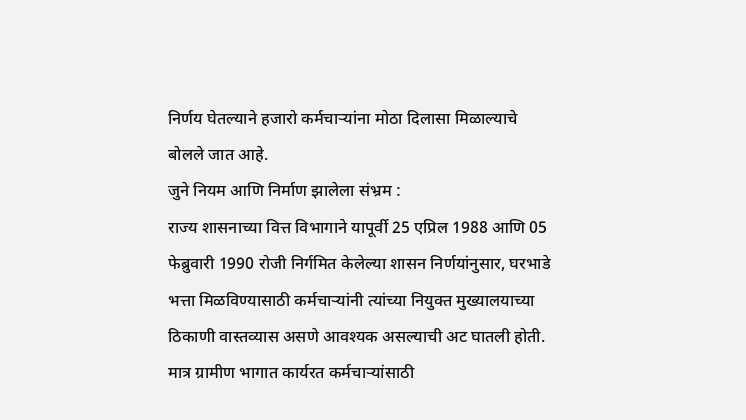निर्णय घेतल्याने हजारो कर्मचाऱ्यांना मोठा दिलासा मिळाल्याचे बोलले जात आहे.
जुने नियम आणि निर्माण झालेला संभ्रम :
राज्य शासनाच्या वित्त विभागाने यापूर्वी 25 एप्रिल 1988 आणि 05 फेब्रुवारी 1990 रोजी निर्गमित केलेल्या शासन निर्णयांनुसार, घरभाडे भत्ता मिळविण्यासाठी कर्मचाऱ्यांनी त्यांच्या नियुक्त मुख्यालयाच्या ठिकाणी वास्तव्यास असणे आवश्यक असल्याची अट घातली होती. मात्र ग्रामीण भागात कार्यरत कर्मचाऱ्यांसाठी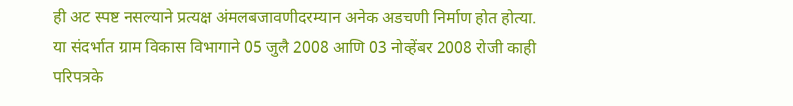ही अट स्पष्ट नसल्याने प्रत्यक्ष अंमलबजावणीदरम्यान अनेक अडचणी निर्माण होत होत्या.
या संदर्भात ग्राम विकास विभागाने 05 जुलै 2008 आणि 03 नोव्हेंबर 2008 रोजी काही परिपत्रके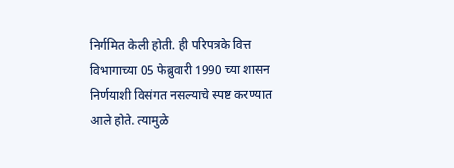निर्गमित केली होती. ही परिपत्रके वित्त विभागाच्या 05 फेब्रुवारी 1990 च्या शासन निर्णयाशी विसंगत नसल्याचे स्पष्ट करण्यात आले होते. त्यामुळे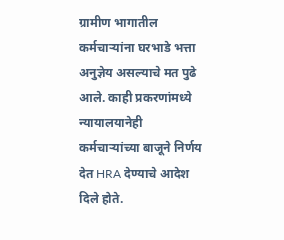ग्रामीण भागातील कर्मचाऱ्यांना घरभाडे भत्ता अनुज्ञेय असल्याचे मत पुढे आले. काही प्रकरणांमध्ये न्यायालयानेही कर्मचाऱ्यांच्या बाजूने निर्णय देत HRA देण्याचे आदेश दिले होते.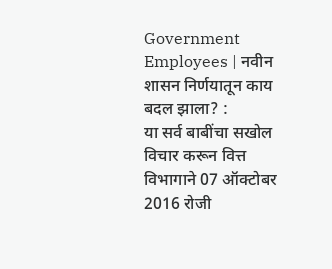Government Employees | नवीन शासन निर्णयातून काय बदल झाला? :
या सर्व बाबींचा सखोल विचार करून वित्त विभागाने 07 ऑक्टोबर 2016 रोजी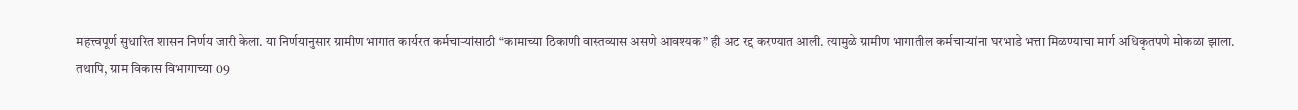महत्त्वपूर्ण सुधारित शासन निर्णय जारी केला. या निर्णयानुसार ग्रामीण भागात कार्यरत कर्मचाऱ्यांसाठी “कामाच्या ठिकाणी वास्तव्यास असणे आवश्यक” ही अट रद्द करण्यात आली. त्यामुळे ग्रामीण भागातील कर्मचाऱ्यांना घरभाडे भत्ता मिळण्याचा मार्ग अधिकृतपणे मोकळा झाला.
तथापि, ग्राम विकास विभागाच्या 09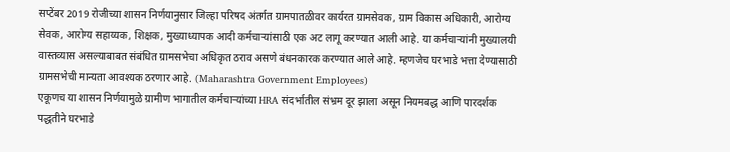सप्टेंबर 2019 रोजीच्या शासन निर्णयानुसार जिल्हा परिषद अंतर्गत ग्रामपातळीवर कार्यरत ग्रामसेवक, ग्राम विकास अधिकारी, आरोग्य सेवक, आरोग्य सहाय्यक, शिक्षक, मुख्याध्यापक आदी कर्मचाऱ्यांसाठी एक अट लागू करण्यात आली आहे. या कर्मचाऱ्यांनी मुख्यालयी वास्तव्यास असल्याबाबत संबंधित ग्रामसभेचा अधिकृत ठराव असणे बंधनकारक करण्यात आले आहे. म्हणजेच घरभाडे भत्ता देण्यासाठी ग्रामसभेची मान्यता आवश्यक ठरणार आहे. (Maharashtra Government Employees)
एकूणच या शासन निर्णयामुळे ग्रामीण भागातील कर्मचाऱ्यांच्या HRA संदर्भातील संभ्रम दूर झाला असून नियमबद्ध आणि पारदर्शक पद्धतीने घरभाडे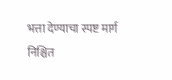भत्ता देण्याचा स्पष्ट मार्ग निश्चित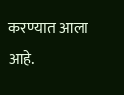करण्यात आला आहे.